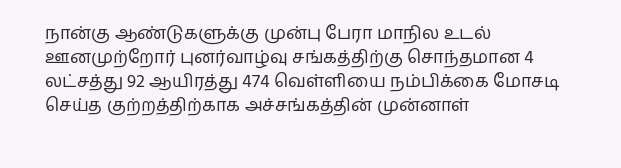நான்கு ஆண்டுகளுக்கு முன்பு பேரா மாநில உடல் ஊனமுற்றோர் புனர்வாழ்வு சங்கத்திற்கு சொந்தமான 4 லட்சத்து 92 ஆயிரத்து 474 வெள்ளியை நம்பிக்கை மோசடி செய்த குற்றத்திற்காக அச்சங்கத்தின் முன்னாள்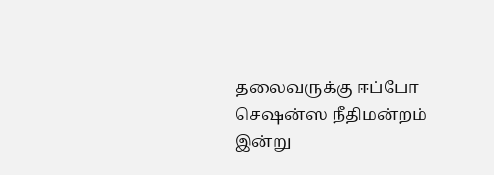தலைவருக்கு ஈப்போ செஷன்ஸ நீதிமன்றம் இன்று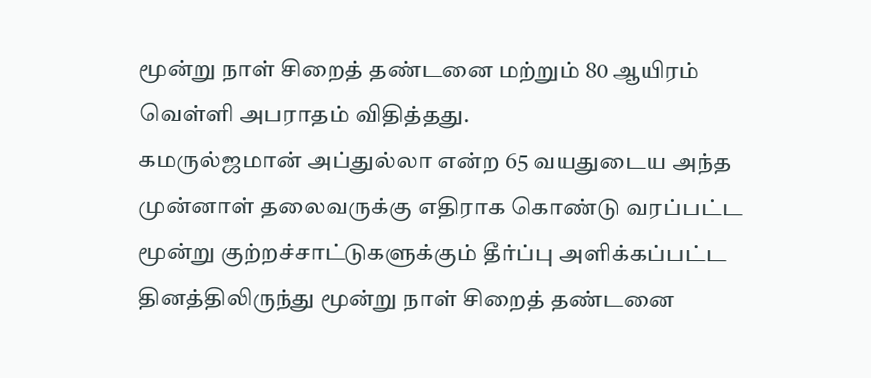மூன்று நாள் சிறைத் தண்டனை மற்றும் 80 ஆயிரம் வெள்ளி அபராதம் விதித்தது.
கமருல்ஜமான் அப்துல்லா என்ற 65 வயதுடைய அந்த முன்னாள் தலைவருக்கு எதிராக கொண்டு வரப்பட்ட மூன்று குற்றச்சாட்டுகளுக்கும் தீர்ப்பு அளிக்கப்பட்ட தினத்திலிருந்து மூன்று நாள் சிறைத் தண்டனை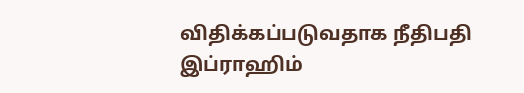விதிக்கப்படுவதாக நீதிபதி இப்ராஹிம்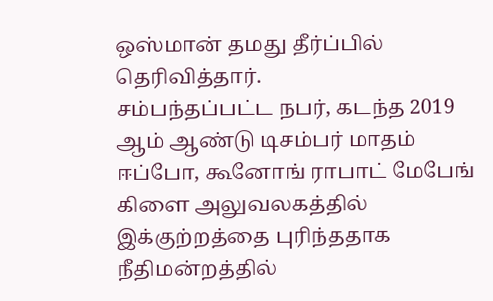ஒஸ்மான் தமது தீர்ப்பில் தெரிவித்தார்.
சம்பந்தப்பட்ட நபர், கடந்த 2019 ஆம் ஆண்டு டிசம்பர் மாதம் ஈப்போ, கூனோங் ராபாட் மேபேங் கிளை அலுவலகத்தில் இக்குற்றத்தை புரிந்ததாக நீதிமன்றத்தில்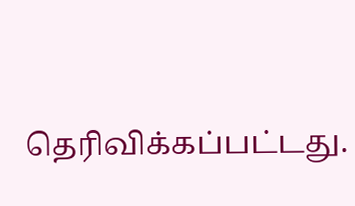தெரிவிக்கப்பட்டது.